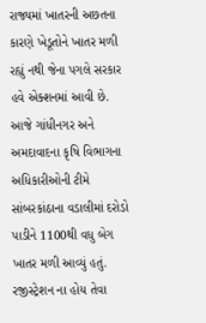રાજ્યમાં ખાતરની અછતના કારણે ખેડૂતોને ખાતર મળી રહ્યું નથી જેના પગલે સરકાર હવે એક્શનમાં આવી છે. આજે ગાંધીનગર અને અમદાવાદના કૃષિ વિભાગના અધિકારીઓની ટીમે સાંબરકાંઠાના વડાલીમાં દરોડો પાડીને 1100થી વધુ બેગ ખાતર મળી આવ્યું હતું. રજીસ્ટ્રેશન ના હોય તેવા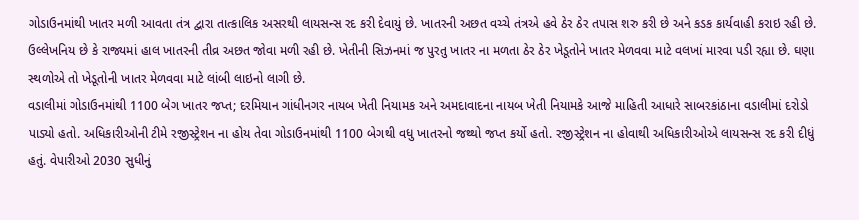ગોડાઉનમાંથી ખાતર મળી આવતા તંત્ર દ્વારા તાત્કાલિક અસરથી લાયસન્સ રદ કરી દેવાયું છે. ખાતરની અછત વચ્ચે તંત્રએ હવે ઠેર ઠેર તપાસ શરુ કરી છે અને કડક કાર્યવાહી કરાઇ રહી છે. ઉલ્લેખનિય છે કે રાજ્યમાં હાલ ખાતરની તીવ્ર અછત જોવા મળી રહી છે. ખેતીની સિઝનમાં જ પુરતુ ખાતર ના મળતા ઠેર ઠેર ખેડૂતોને ખાતર મેળવવા માટે વલખાં મારવા પડી રહ્યા છે. ઘણા સ્થળોએ તો ખેડૂતોની ખાતર મેળવવા માટે લાંબી લાઇનો લાગી છે.
વડાલીમાં ગોડાઉનમાંથી 1100 બેગ ખાતર જપ્ત; દરમિયાન ગાંધીનગર નાયબ ખેતી નિયામક અને અમદાવાદના નાયબ ખેતી નિયામકે આજે માહિતી આધારે સાબરકાંઠાના વડાલીમાં દરોડો પાડ્યો હતો. અધિકારીઓની ટીમે રજીસ્ટ્રેશન ના હોય તેવા ગોડાઉનમાંથી 1100 બેગથી વધુ ખાતરનો જથ્થો જપ્ત કર્યો હતો. રજીસ્ટ્રેશન ના હોવાથી અધિકારીઓએ લાયસન્સ રદ કરી દીધું હતું. વેપારીઓ 2030 સુધીનું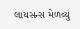લાયસન્સ મેળવ્યું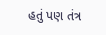હતું પણ તંત્ર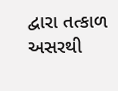દ્વારા તત્કાળ અસરથી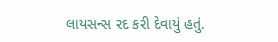લાયસન્સ રદ કરી દેવાયું હતું.